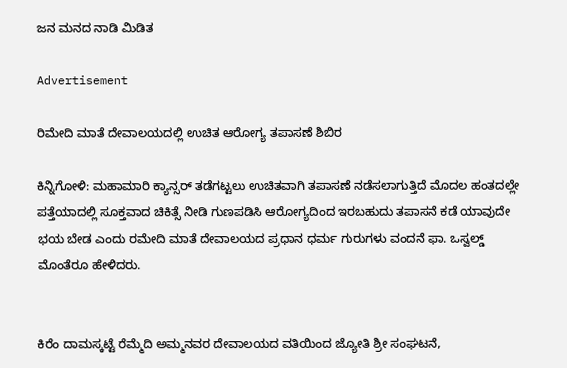ಜನ ಮನದ ನಾಡಿ ಮಿಡಿತ

Advertisement

ರಿಮೇದಿ ಮಾತೆ ದೇವಾಲಯದಲ್ಲಿ ಉಚಿತ ಆರೋಗ್ಯ ತಪಾಸಣೆ ಶಿಬಿರ

ಕಿನ್ನಿಗೋಳಿ: ಮಹಾಮಾರಿ ಕ್ಯಾನ್ಸರ್ ತಡೆಗಟ್ಟಲು ಉಚಿತವಾಗಿ ತಪಾಸಣೆ ನಡೆಸಲಾಗುತ್ತಿದೆ ಮೊದಲ ಹಂತದಲ್ಲೇ ಪತ್ತೆಯಾದಲ್ಲಿ ಸೂಕ್ತವಾದ ಚಿಕಿತ್ಸೆ ನೀಡಿ ಗುಣಪಡಿಸಿ ಆರೋಗ್ಯದಿಂದ ಇರಬಹುದು ತಪಾಸನೆ ಕಡೆ ಯಾವುದೇ ಭಯ ಬೇಡ ಎಂದು ರಮೇದಿ ಮಾತೆ ದೇವಾಲಯದ ಪ್ರಧಾನ ಧರ್ಮ ಗುರುಗಳು ವಂದನೆ ಫಾ. ಒಸ್ವಲ್ಡ್ ಮೊಂತೆರೂ ಹೇಳಿದರು.


ಕಿರೆಂ ದಾಮಸ್ಕಟ್ಟೆ ರೆಮ್ಮೆದಿ ಅಮ್ಮನವರ ದೇವಾಲಯದ ವತಿಯಿಂದ ಜ್ಯೋತಿ ಶ್ರೀ ಸಂಘಟನೆ,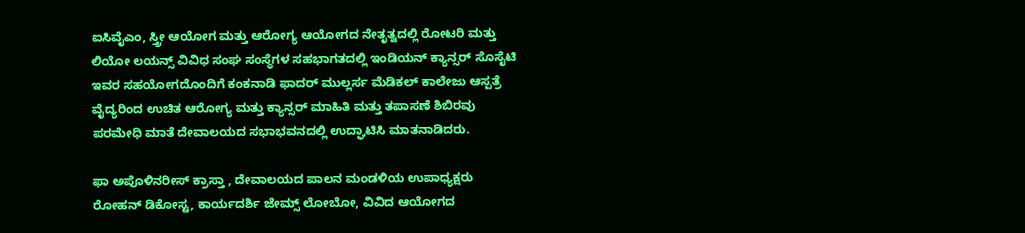ಐಸಿವೈಎಂ, ಸ್ತ್ರೀ ಆಯೋಗ ಮತ್ತು ಆರೋಗ್ಯ ಆಯೋಗದ ನೇತೃತ್ವದಲ್ಲಿ ರೋಟರಿ ಮತ್ತು ಲಿಯೋ ಲಯನ್ಸ್ ವಿವಿಧ ಸಂಘ ಸಂಸ್ಥೆಗಳ ಸಹಭಾಗತದಲ್ಲಿ ಇಂಡಿಯನ್ ಕ್ಯಾನ್ಸರ್ ಸೊಸೈಟಿ ಇವರ ಸಹಯೋಗದೊಂದಿಗೆ ಕಂಕನಾಡಿ ಫಾದರ್ ಮುಲ್ಲರ್ಸ ಮೆಡಿಕಲ್ ಕಾಲೇಜು ಆಸ್ಪತ್ರೆ ವೈದ್ಯರಿಂದ ಉಚಿತ ಆರೋಗ್ಯ ಮತ್ತು ಕ್ಯಾನ್ಸರ್ ಮಾಹಿತಿ ಮತ್ತು ತಪಾಸಣೆ ಶಿಬಿರವು ಪರಮೇಧಿ ಮಾತೆ ದೇವಾಲಯದ ಸಭಾಭವನದಲ್ಲಿ ಉದ್ಘಾಟಿಸಿ ಮಾತನಾಡಿದರು.

ಫಾ ಅಪೊಳಿನರೀಸ್ ಕ್ರಾಸ್ತಾ , ದೇವಾಲಯದ ಪಾಲನ ಮಂಡಳಿಯ ಉಪಾಧ್ಯಕ್ಷರು ರೋಹನ್ ಡಿಕೋಸ್ಟ, ಕಾರ್ಯದರ್ಶಿ ಜೇಮ್ಸ್ ಲೋಬೋ, ವಿವಿದ ಆಯೋಗದ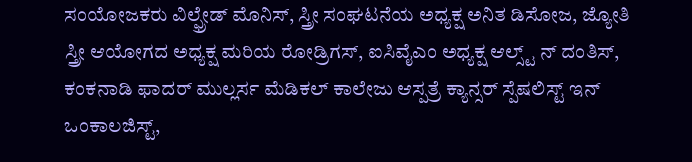ಸಂಯೋಜಕರು ವಿಲ್ಫ್ರೇಡ್ ಮೊನಿಸ್, ಸ್ತ್ರೀ ಸಂಘಟನೆಯ ಅಧ್ಯಕ್ಷ ಅನಿತ ಡಿಸೋಜ, ಜ್ಯೋತಿ ಸ್ತ್ರೀ ಆಯೋಗದ ಅಧ್ಯಕ್ಷ ಮರಿಯ ರೋಡ್ರಿಗಸ್, ಐಸಿವೈಎಂ ಅಧ್ಯಕ್ಷ ಆಲ್ಸ್ಟ್ ನ್ ದಂತಿಸ್, ಕಂಕನಾಡಿ ಫಾದರ್ ಮುಲ್ಲರ್ಸ ಮೆಡಿಕಲ್ ಕಾಲೇಜು ಆಸ್ಪತ್ರೆ ಕ್ಯಾನ್ಸರ್ ಸ್ಪೆಷಲಿಸ್ಟ್ ಇನ್ ಒಂಕಾಲಜಿಸ್ಟ್,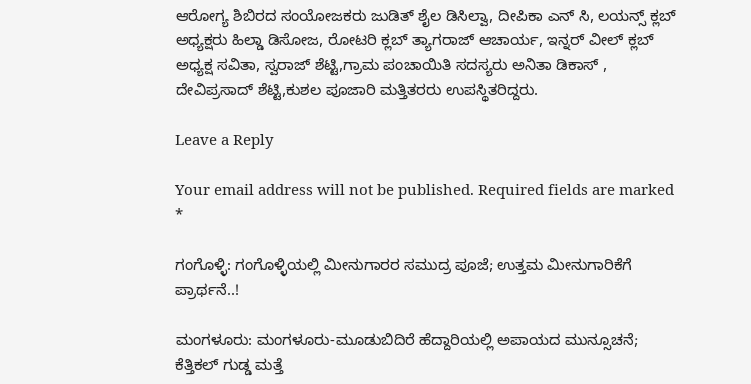ಆರೋಗ್ಯ ಶಿಬಿರದ ಸಂಯೋಜಕರು ಜುಡಿತ್ ಶೈಲ ಡಿಸಿಲ್ವಾ, ದೀಪಿಕಾ ಎನ್ ಸಿ, ಲಯನ್ಸ್ ಕ್ಲಬ್ ಅಧ್ಯಕ್ಷರು ಹಿಲ್ಡಾ ಡಿಸೋಜ, ರೋಟರಿ ಕ್ಲಬ್ ತ್ಯಾಗರಾಜ್ ಆಚಾರ್ಯ, ಇನ್ನರ್ ವೀಲ್ ಕ್ಲಬ್ ಅಧ್ಯಕ್ಷ ಸವಿತಾ, ಸ್ವರಾಜ್ ಶೆಟ್ಟಿ,ಗ್ರಾಮ ಪಂಚಾಯಿತಿ ಸದಸ್ಯರು ಅನಿತಾ ಡಿಕಾಸ್ , ದೇವಿಪ್ರಸಾದ್ ಶೆಟ್ಟಿ,ಕುಶಲ ಪೂಜಾರಿ ಮತ್ತಿತರರು ಉಪಸ್ಥಿತರಿದ್ದರು.

Leave a Reply

Your email address will not be published. Required fields are marked *

ಗಂಗೊಳ್ಳಿ: ಗಂಗೊಳ್ಳಿಯಲ್ಲಿ ಮೀನುಗಾರರ ಸಮುದ್ರ ಪೂಜೆ; ಉತ್ತಮ ಮೀನುಗಾರಿಕೆಗೆ ಪ್ರಾರ್ಥನೆ..!

ಮಂಗಳೂರು: ಮಂಗಳೂರು-ಮೂಡುಬಿದಿರೆ ಹೆದ್ದಾರಿಯಲ್ಲಿ ಅಪಾಯದ ಮುನ್ಸೂಚನೆ; ಕೆತ್ತಿಕಲ್ ಗುಡ್ಡ ಮತ್ತೆ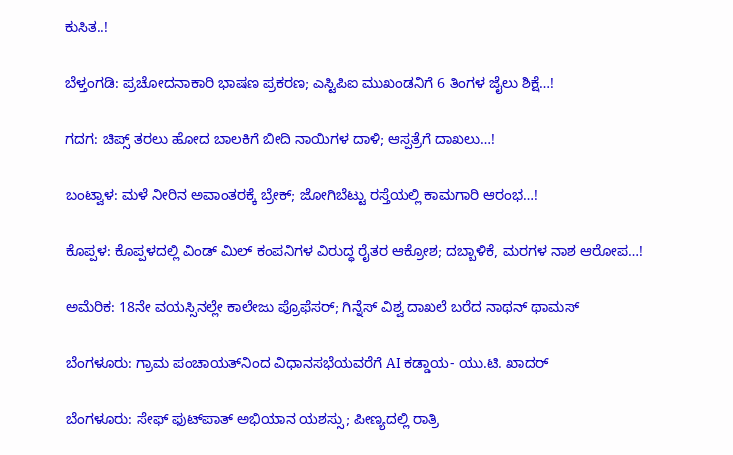ಕುಸಿತ..!

ಬೆಳ್ತಂಗಡಿ: ಪ್ರಚೋದನಾಕಾರಿ ಭಾಷಣ ಪ್ರಕರಣ; ಎಸ್ಟಿಪಿಐ ಮುಖಂಡನಿಗೆ 6 ತಿಂಗಳ ಜೈಲು ಶಿಕ್ಷೆ…!

ಗದಗ: ಚಿಪ್ಸ್ ತರಲು ಹೋದ ಬಾಲಕಿಗೆ ಬೀದಿ ನಾಯಿಗಳ ದಾಳಿ; ಆಸ್ಪತ್ರೆಗೆ ದಾಖಲು…!

ಬಂಟ್ವಾಳ: ಮಳೆ ನೀರಿನ ಅವಾಂತರಕ್ಕೆ ಬ್ರೇಕ್; ಜೋಗಿಬೆಟ್ಟು ರಸ್ತೆಯಲ್ಲಿ ಕಾಮಗಾರಿ ಆರಂಭ…!

ಕೊಪ್ಪಳ: ಕೊಪ್ಪಳದಲ್ಲಿ ವಿಂಡ್ ಮಿಲ್ ಕಂಪನಿಗಳ ವಿರುದ್ಧ ರೈತರ ಆಕ್ರೋಶ; ದಬ್ಬಾಳಿಕೆ, ಮರಗಳ ನಾಶ ಆರೋಪ…!

ಅಮೆರಿಕ: 18ನೇ ವಯಸ್ಸಿನಲ್ಲೇ ಕಾಲೇಜು ಪ್ರೊಫೆಸರ್; ಗಿನ್ನೆಸ್ ವಿಶ್ವ ದಾಖಲೆ ಬರೆದ ನಾಥನ್ ಥಾಮಸ್

ಬೆಂಗಳೂರು: ಗ್ರಾಮ ಪಂಚಾಯತ್‌ನಿಂದ ವಿಧಾನಸಭೆಯವರೆಗೆ AI ಕಡ್ಡಾಯ- ಯು.ಟಿ. ಖಾದರ್

ಬೆಂಗಳೂರು: ಸೇಫ್ ಫುಟ್‌ಪಾತ್ ಅಭಿಯಾನ ಯಶಸ್ಸು; ಪೀಣ್ಯದಲ್ಲಿ ರಾತ್ರಿ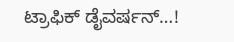ಟ್ರಾಫಿಕ್ ಡೈವರ್ಷನ್…!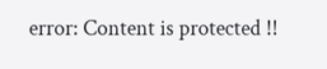error: Content is protected !!